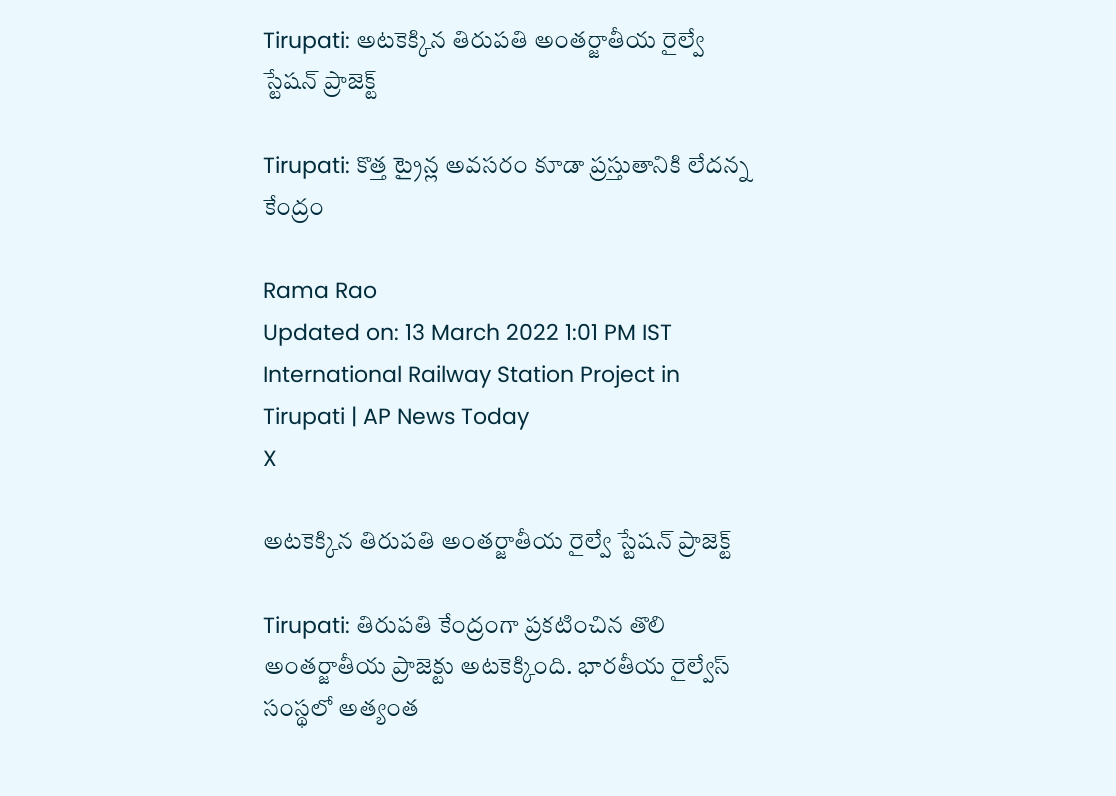Tirupati: అటకెక్కిన తిరుపతి అంతర్జాతీయ రైల్వే స్టేషన్ ప్రాజెక్ట్

Tirupati: కొత్త ట్రైన్ల అవసరం కూడా ప్రస్తుతానికి లేదన్న కేంద్రం

Rama Rao
Updated on: 13 March 2022 1:01 PM IST
International Railway Station Project in Tirupati | AP News Today
X

అటకెక్కిన తిరుపతి అంతర్జాతీయ రైల్వే స్టేషన్ ప్రాజెక్ట్

Tirupati: తిరుపతి కేంద్రంగా ప్రకటించిన తొలి అంతర్జాతీయ ప్రాజెక్టు అటకెక్కింది. భారతీయ రైల్వేస్ సంస్థలో అత్యంత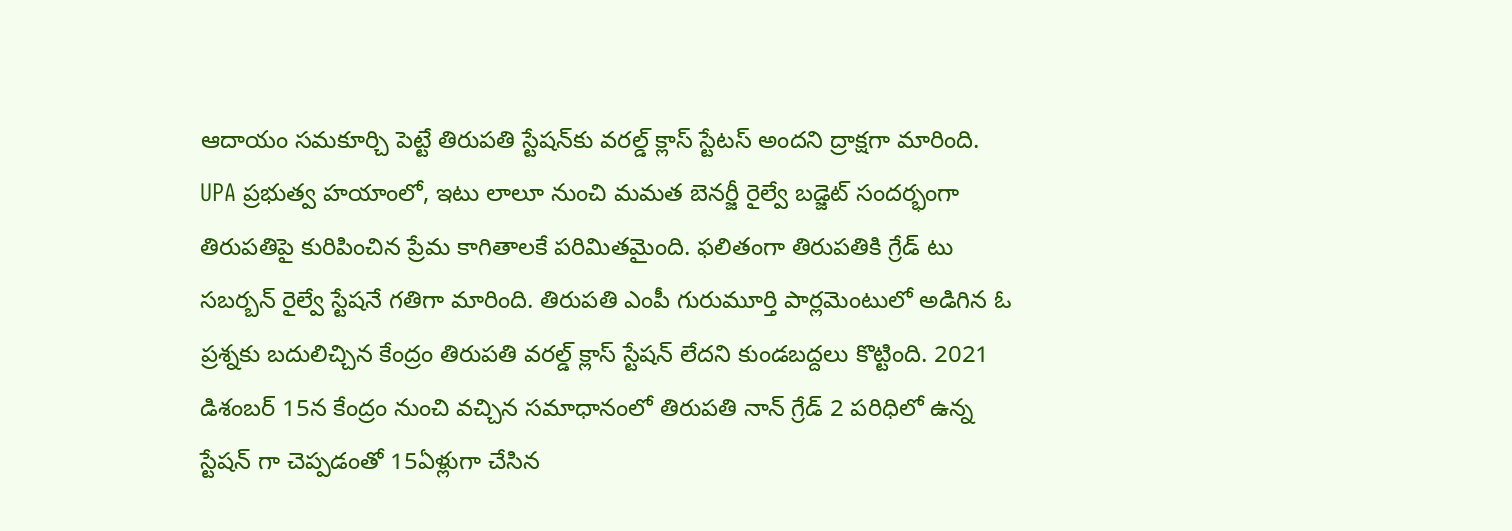ఆదాయం సమకూర్చి పెట్టే తిరుపతి స్టేషన్‌కు వరల్డ్ క్లాస్ స్టేటస్ అందని ద్రాక్షగా మారింది. UPA ప్రభుత్వ హయాంలో, ఇటు లాలూ నుంచి మమత బెనర్జీ రైల్వే బడ్జెట్ సందర్భంగా తిరుపతిపై కురిపించిన ప్రేమ కాగితాలకే పరిమితమైంది. ఫలితంగా తిరుపతికి గ్రేడ్ టు సబర్బన్ రైల్వే స్టేషనే గతిగా మారింది‌. తిరుపతి ఎంపీ గురుమూర్తి పార్లమెంటులో అడిగిన ఓ ప్రశ్నకు బదులిచ్చిన కేంద్రం తిరుపతి వరల్డ్ క్లాస్ స్టేషన్ లేదని కుండబద్దలు కొట్టింది. 2021 డిశంబర్ 15న కేంద్రం నుంచి వచ్చిన సమాధానంలో తిరుపతి నాన్ గ్రేడ్ 2 పరిధిలో ఉన్న స్టేషన్ గా చెప్పడంతో 15ఏళ్లుగా చేసిన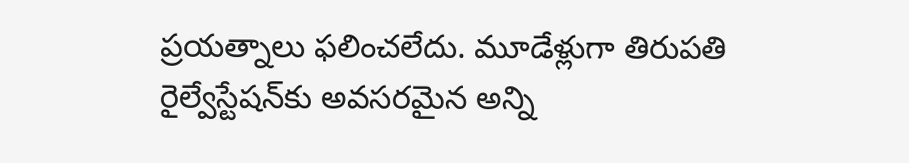ప్రయత్నాలు ఫలించలేదు. మూడేళ్లుగా తిరుపతి రైల్వేస్టేషన్‌కు అవసరమైన అన్ని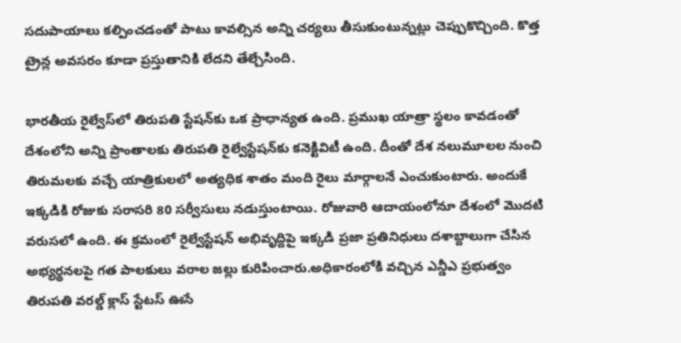సదుపాయాలు కల్పించడంతో పాటు కావల్సిన అన్ని చర్యలు తీసుకుంటున్నట్లు చెప్పుకొచ్చింది. కొత్త ట్రైన్ల అవసరం కూడా ప్రస్తుతానికి లేదని తేల్చేసింది.

భారతీయ రైల్వేస్‌లో తిరుపతి స్టేషన్‌కు ఒక ప్రాధాన్యత ఉంది‌. ప్రముఖ యాత్రా స్థలం కావడంతో దేశంలోని అన్ని ప్రాంతాలకు తిరుపతి రైల్వేస్టేషన్‌కు కనెక్టివిటీ ఉంది. దీంతో దేశ నలుమూలల నుంచి తిరుమలకు వచ్చే యాత్రికులలో అత్యధిక శాతం మంది రైలు మార్గాలనే ఎంచుకుంటారు. అందుకే ఇక్కడికి రోజుకు సరాసరి 80 సర్వీసులు నడుస్తుంటాయి. రోజువారి ఆదాయంలోనూ దేశంలో మొదటి వరుసలో ఉంది. ఈ క్రమంలో రైల్వేస్టేషన్ అభివృద్దిపై ఇక్కడి ప్రజా ప్రతినిధులు దశాబ్దాలుగా చేసిన అభ్యర్థనలపై గత పాలకులు వరాల జల్లు కురిపించారు.అధికారంలోకి వచ్చిన ఎన్డీఎ ప్రభుత్వం తిరుపతి వరల్డ్ క్లాస్ స్టేటస్ ఊసే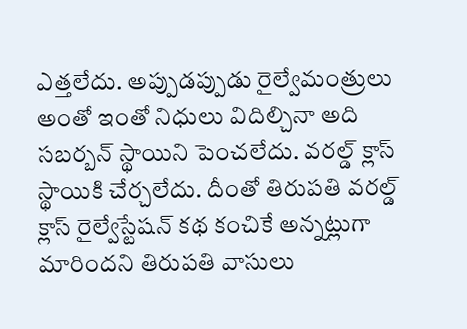ఎత్తలేదు. అప్పుడప్పుడు రైల్వేమంత్రులు అంతో ఇంతో నిధులు విదిల్చినా అది సబర్బన్ స్థాయిని పెంచలేదు. వరల్డ్ క్లాస్ స్థాయికి చేర్చలేదు. దీంతో తిరుపతి వరల్డ్ క్లాస్ రైల్వేస్టేషన్ కథ కంచికే అన్నట్లుగా మారిందని తిరుపతి వాసులు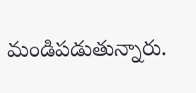మండిపడుతున్నారు.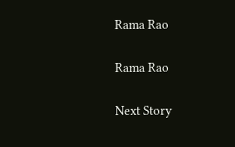Rama Rao

Rama Rao

Next Story